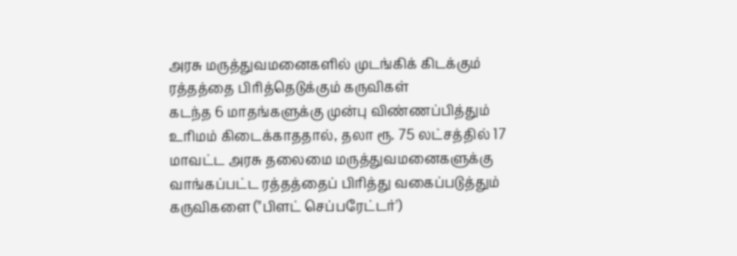அரசு மருத்துவமனைகளில் முடங்கிக் கிடக்கும் ரத்தத்தை பிரித்தெடுக்கும் கருவிகள்
கடந்த 6 மாதங்களுக்கு முன்பு விண்ணப்பித்தும் உரிமம் கிடைக்காததால், தலா ரூ. 75 லட்சத்தில் 17 மாவட்ட அரசு தலைமை மருத்துவமனைகளுக்கு வாங்கப்பட்ட ரத்தத்தைப் பிரித்து வகைப்படுத்தும் கருவிகளை ("பிளட் செப்பரேட்டர்')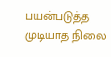பயன்படுத்த முடியாத நிலை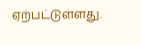ஏற்பட்டுள்ளது.